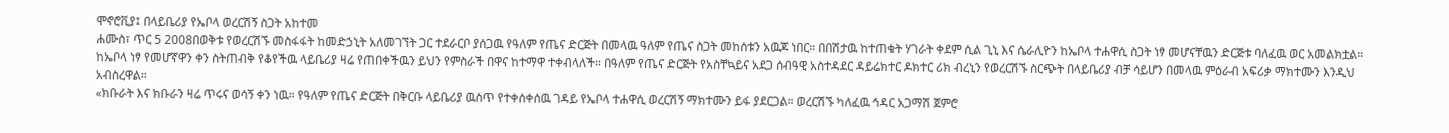ሞኖሮቪያ፤ በላይቤሪያ የኤቦላ ወረርሽኝ ስጋት አከተመ
ሐሙስ፣ ጥር 5 2008በወቅቱ የወረርሽኙ መስፋፋት ከመድኃኒት አለመገኘት ጋር ተደራርቦ ያሰጋዉ የዓለም የጤና ድርጅት በመላዉ ዓለም የጤና ስጋት መከሰቱን አዉጆ ነበር። በበሽታዉ ከተጠቁት ሃገራት ቀደም ሲል ጊኒ እና ሴራሊዮን ከኤቦላ ተሐዋሲ ስጋት ነፃ መሆናቸዉን ድርጅቱ ባለፈዉ ወር አመልክቷል። ከኤቦላ ነፃ የመሆኛዋን ቀን ስትጠብቅ የቆየችዉ ላይቤሪያ ዛሬ የጠበቀችዉን ይህን የምስራች በዋና ከተማዋ ተቀብላለች። በዓለም የጤና ድርጅት የአስቸኳይና አደጋ ሰብዓዊ አስተዳደር ዳይሬክተር ዶክተር ሪክ ብረኒን የወረርሽኙ ስርጭት በላይቤሪያ ብቻ ሳይሆን በመላዉ ምዕራብ አፍሪቃ ማክተሙን እንዲህ አብስረዋል።
«ክቡራት እና ክቡራን ዛሬ ጥሩና ወሳኝ ቀን ነዉ። የዓለም የጤና ድርጅት በቅርቡ ላይቤሪያ ዉስጥ የተቀሰቀሰዉ ገዳይ የኤቦላ ተሐዋሲ ወረርሽኝ ማክተሙን ይፋ ያደርጋል። ወረርሽኙ ካለፈዉ ኅዳር አጋማሽ ጀምሮ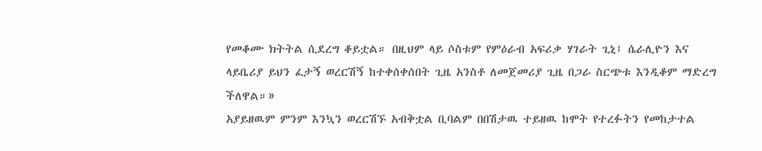የመቆሙ ክትትል ሲደረግ ቆይቷል። በዚህም ላይ ሶስቱም የምዕራብ አፍሪቃ ሃገራት ጊኒ፤ ሴራሊዮን እና ላይቤሪያ ይህን ፈታኝ ወረርሽኝ ከተቀሰቀሰበት ጊዜ አንስቶ ለመጀመሪያ ጊዜ በጋራ ስርጭቱ እንዲቆም ማድረግ ችለዋል።»
አያይዘዉም ምንም እንኳን ወረርሽኙ አብቅቷል ቢባልም በበሽታዉ ተይዘዉ ከሞት የተረፉትን የመከታተል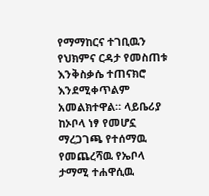የማማከርና ተገቢዉን የህክምና ርዳታ የመስጠቱ እንቅስቃሴ ተጠናክሮ እንደሚቀጥልም አመልክተዋል። ላይቤሪያ ከኦቦላ ነፃ የመሆኗ ማረጋገጫ የተሰማዉ የመጨረሻዉ የኤቦላ ታማሚ ተሐዋሲዉ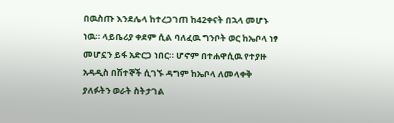በዉስጡ እንደሌላ ከተረጋገጠ ከ42ቀናት በኋላ መሆኑ ነዉ። ላይቤሪያ ቀደም ሲል ባለፈዉ ግንቦት ወር ከኤቦላ ነፃ መሆኗን ይፋ አድርጋ ነበር። ሆኖም በተሐዋሲዉ የተያዙ አዳዲስ በሽተኞች ሲገኙ ዳግም ከኤቦላ ለመላቀቅ ያለፉትን ወራት ስትታገል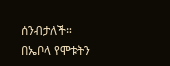ሰንብታለች። በኤቦላ የሞቱትን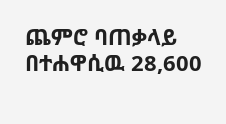ጨምሮ ባጠቃላይ በተሐዋሲዉ 28,600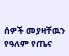ሰዎች መያዛቸዉን የዓለም የጤና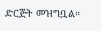ድርጅት መዝግቧል።